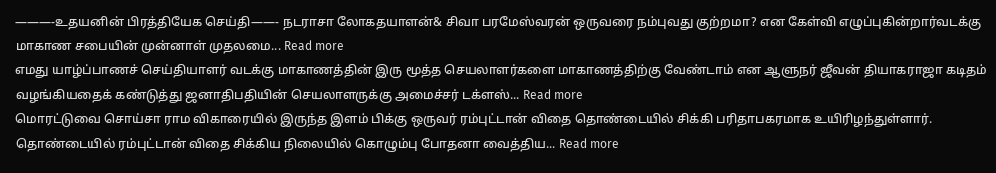———-உதயனின் பிரத்தியேக செய்தி——- நடராசா லோகதயாளன்& சிவா பரமேஸ்வரன் ஒருவரை நம்புவது குற்றமா? என கேள்வி எழுப்புகின்றார்வடக்கு மாகாண சபையின் முன்னாள் முதலமை... Read more
எமது யாழ்ப்பாணச் செய்தியாளர் வடக்கு மாகாணத்தின் இரு மூத்த செயலாளர்களை மாகாணத்திற்கு வேண்டாம் என ஆளுநர் ஜீவன் தியாகராஜா கடிதம் வழங்கியதைக் கண்டுத்து ஜனாதிபதியின் செயலாளருக்கு அமைச்சர் டக்ளஸ்... Read more
மொரட்டுவை சொய்சா ராம விகாரையில் இருந்த இளம் பிக்கு ஒருவர் ரம்புட்டான் விதை தொண்டையில் சிக்கி பரிதாபகரமாக உயிரிழந்துள்ளார். தொண்டையில் ரம்புட்டான் விதை சிக்கிய நிலையில் கொழும்பு போதனா வைத்திய... Read more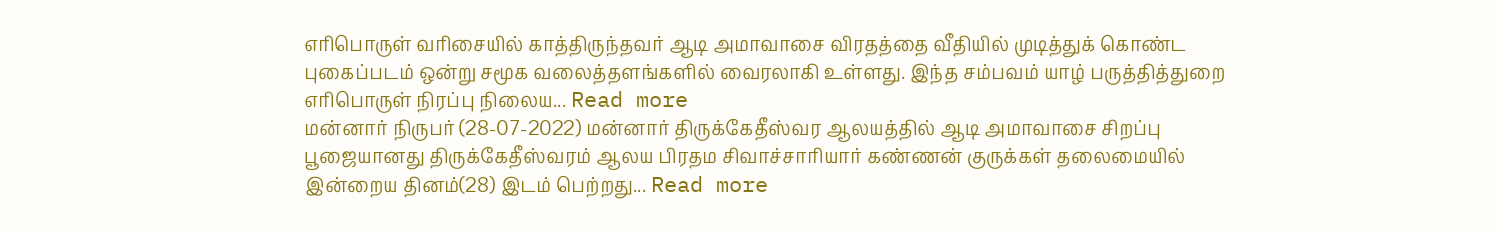எரிபொருள் வரிசையில் காத்திருந்தவர் ஆடி அமாவாசை விரதத்தை வீதியில் முடித்துக் கொண்ட புகைப்படம் ஒன்று சமூக வலைத்தளங்களில் வைரலாகி உள்ளது. இந்த சம்பவம் யாழ் பருத்தித்துறை எரிபொருள் நிரப்பு நிலைய... Read more
மன்னார் நிருபர் (28-07-2022) மன்னார் திருக்கேதீஸ்வர ஆலயத்தில் ஆடி அமாவாசை சிறப்பு பூஜையானது திருக்கேதீஸ்வரம் ஆலய பிரதம சிவாச்சாரியார் கண்ணன் குருக்கள் தலைமையில் இன்றைய தினம்(28) இடம் பெற்றது... Read more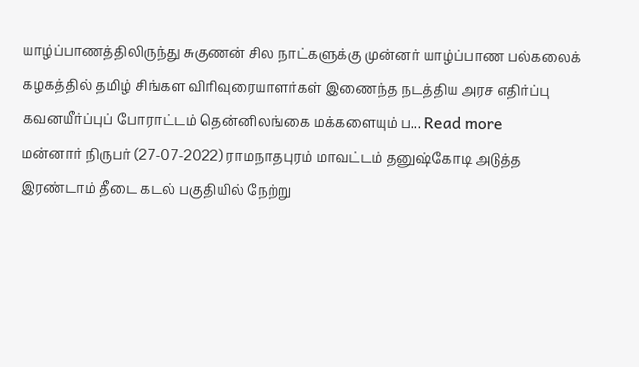யாழ்ப்பாணத்திலிருந்து சுகுணன் சில நாட்களுக்கு முன்னர் யாழ்ப்பாண பல்கலைக் கழகத்தில் தமிழ் சிங்கள விரிவுரையாளர்கள் இணைந்த நடத்திய அரச எதிர்ப்பு கவனயீர்ப்புப் போராட்டம் தென்னிலங்கை மக்களையும் ப... Read more
மன்னார் நிருபர் (27-07-2022) ராமநாதபுரம் மாவட்டம் தனுஷ்கோடி அடுத்த இரண்டாம் தீடை கடல் பகுதியில் நேற்று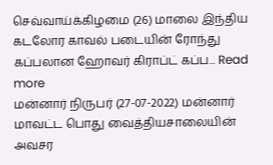செவ்வாய்க்கிழமை (26) மாலை இந்திய கடலோர காவல் படையின் ரோந்து கப்பலான ஹோவர் கிராப்ட் கப்ப... Read more
மன்னார் நிருபர் (27-07-2022) மன்னார் மாவட்ட பொது வைத்தியசாலையின் அவசர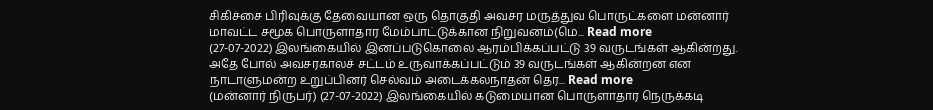சிகிச்சை பிரிவுக்கு தேவையான ஒரு தொகுதி அவசர மருத்துவ பொருட்களை மன்னார் மாவட்ட சமூக பொருளாதார மேம்பாட்டுக்கான நிறுவனம்(மெ... Read more
(27-07-2022) இலங்கையில் இனப்படுகொலை ஆரம்பிக்கப்பட்டு 39 வருடங்கள் ஆகின்றது. அதே போல் அவசரகாலச் சட்டம் உருவாக்கப்பட்டும் 39 வருடங்கள் ஆகின்றன என நாடாளுமன்ற உறுப்பினர் செல்வம் அடைக்கலநாதன் தெர... Read more
(மன்னார் நிருபர்) (27-07-2022) இலங்கையில் கடுமையான பொருளாதார நெருக்கடி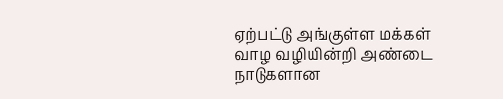ஏற்பட்டு அங்குள்ள மக்கள் வாழ வழியின்றி அண்டை நாடுகளான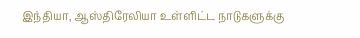இந்தியா, ஆஸ்திரேலியா உள்ளிட்ட நாடுகளுக்கு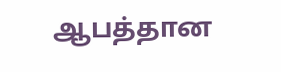ஆபத்தான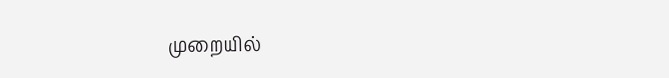முறையில்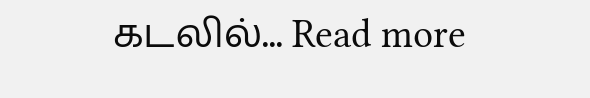கடலில்... Read more